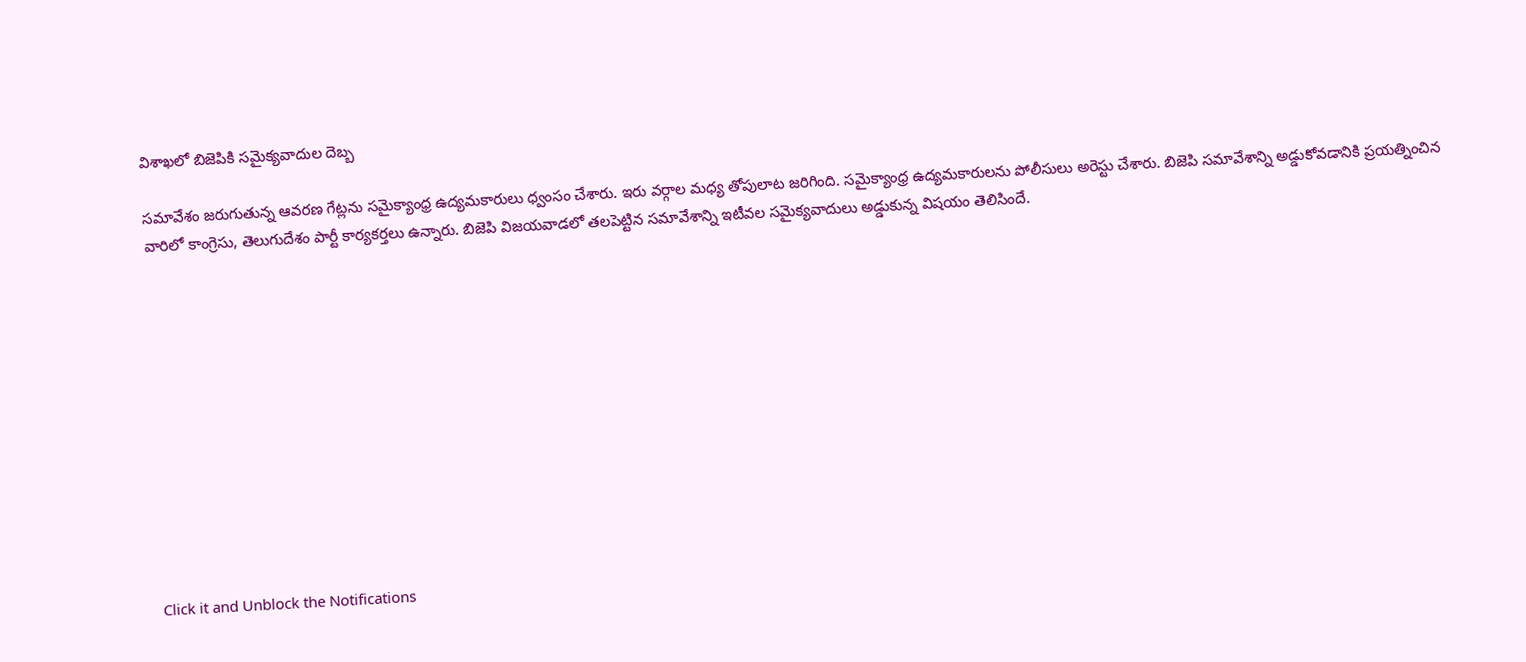విశాఖలో బిజెపికి సమైక్యవాదుల దెబ్బ

సమావేశం జరుగుతున్న ఆవరణ గేట్లను సమైక్యాంధ్ర ఉద్యమకారులు ధ్వంసం చేశారు. ఇరు వర్గాల మధ్య తోపులాట జరిగింది. సమైక్యాంధ్ర ఉద్యమకారులను పోలీసులు అరెస్టు చేశారు. బిజెపి సమావేశాన్ని అడ్డుకోవడానికి ప్రయత్నించిన వారిలో కాంగ్రెసు, తెలుగుదేశం పార్టీ కార్యకర్తలు ఉన్నారు. బిజెపి విజయవాడలో తలపెట్టిన సమావేశాన్ని ఇటీవల సమైక్యవాదులు అడ్డుకున్న విషయం తెలిసిందే.












Click it and Unblock the Notifications